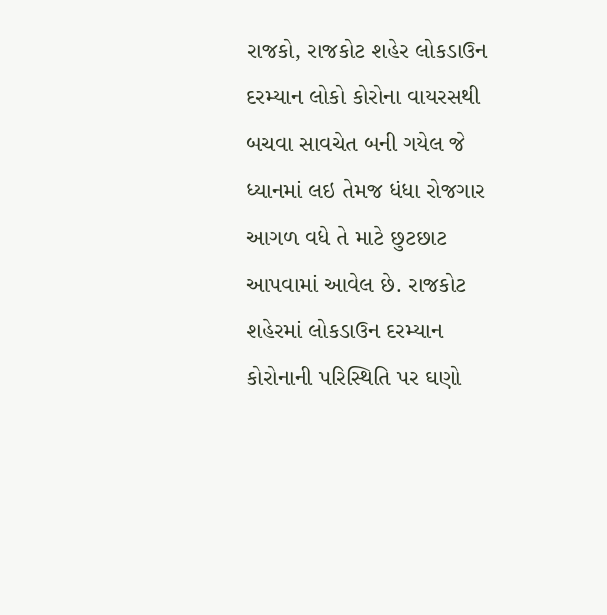રાજકો, રાજકોટ શહેર લોકડાઉન દરમ્યાન લોકો કોરોના વાયરસથી બચવા સાવચેત બની ગયેલ જે ધ્યાનમાં લઇ તેમજ ધંધા રોજગાર આગળ વધે તે માટે છુટછાટ આપવામાં આવેલ છે. રાજકોટ શહેરમાં લોકડાઉન દરમ્યાન કોરોનાની પરિસ્થિતિ પર ઘણો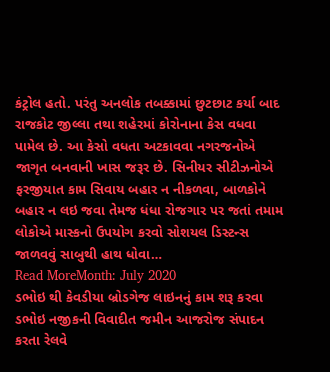કંટ્રોલ હતો. પરંતુ અનલોક તબક્કામાં છુટછાટ કર્યા બાદ રાજકોટ જીલ્લા તથા શહેરમાં કોરોનાના કેસ વધવા પામેલ છે. આ કેસો વધતા અટકાવવા નગરજનોએ જાગૃત બનવાની ખાસ જરૂર છે. સિનીયર સીટીઝનોએ ફરજીયાત કામ સિવાય બહાર ન નીકળવા, બાળકોને બહાર ન લઇ જવા તેમજ ધંધા રોજગાર પર જતાં તમામ લોકોએ માસ્કનો ઉપયોગ કરવો સોશયલ ડિસ્ટન્સ જાળવવું સાબુથી હાથ ધોવા…
Read MoreMonth: July 2020
ડભોઇ થી કેવડીયા બ્રોડગેજ લાઇનનું કામ શરૂ કરવા ડભોઇ નજીકની વિવાદીત જમીન આજરોજ સંપાદન કરતા રેલવે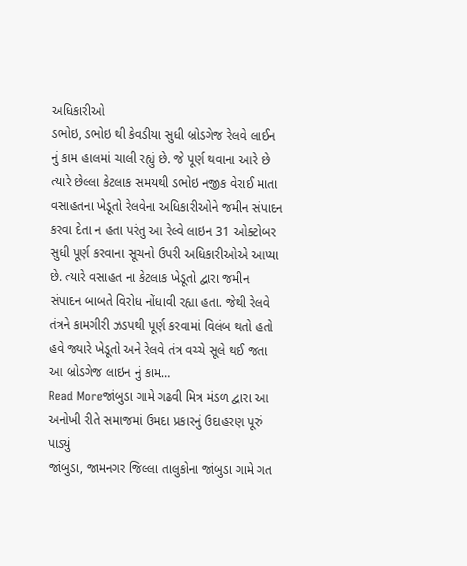અધિકારીઓ
ડભોઇ, ડભોઇ થી કેવડીયા સુધી બ્રોડગેજ રેલવે લાઈન નું કામ હાલમાં ચાલી રહ્યું છે. જે પૂર્ણ થવાના આરે છે ત્યારે છેલ્લા કેટલાક સમયથી ડભોઇ નજીક વેરાઈ માતા વસાહતના ખેડૂતો રેલવેના અધિકારીઓને જમીન સંપાદન કરવા દેતા ન હતા પરંતુ આ રેલ્વે લાઇન 31 ઓક્ટોબર સુધી પૂર્ણ કરવાના સૂચનો ઉપરી અધિકારીઓએ આપ્યા છે. ત્યારે વસાહત ના કેટલાક ખેડૂતો દ્વારા જમીન સંપાદન બાબતે વિરોધ નોંધાવી રહ્યા હતા. જેથી રેલવે તંત્રને કામગીરી ઝડપથી પૂર્ણ કરવામાં વિલંબ થતો હતો હવે જ્યારે ખેડૂતો અને રેલવે તંત્ર વચ્ચે સૂલે થઈ જતા આ બ્રોડગેજ લાઇન નું કામ…
Read Moreજાંબુડા ગામે ગઢવી મિત્ર મંડળ દ્વારા આ અનોખી રીતે સમાજમાં ઉમદા પ્રકારનું ઉદાહરણ પૂરું પાડ્યું
જાંબુડા, જામનગર જિલ્લા તાલુકોના જાંબુડા ગામે ગત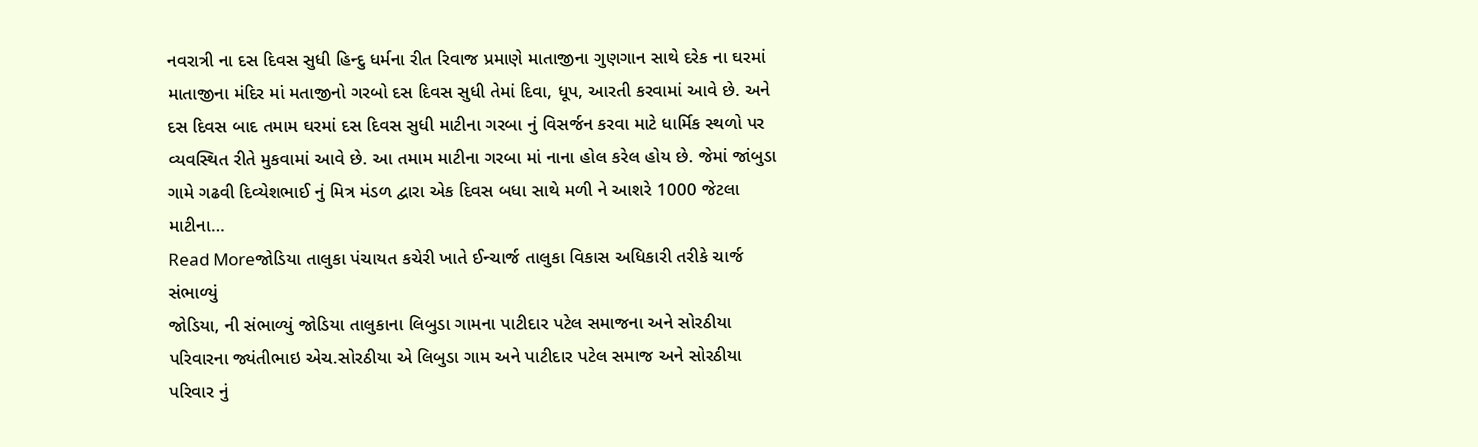નવરાત્રી ના દસ દિવસ સુધી હિન્દુ ધર્મના રીત રિવાજ પ્રમાણે માતાજીના ગુણગાન સાથે દરેક ના ઘરમાં માતાજીના મંદિર માં મતાજીનો ગરબો દસ દિવસ સુધી તેમાં દિવા, ધૂપ, આરતી કરવામાં આવે છે. અને દસ દિવસ બાદ તમામ ઘરમાં દસ દિવસ સુધી માટીના ગરબા નું વિસર્જન કરવા માટે ધાર્મિક સ્થળો પર વ્યવસ્થિત રીતે મુકવામાં આવે છે. આ તમામ માટીના ગરબા માં નાના હોલ કરેલ હોય છે. જેમાં જાંબુડા ગામે ગઢવી દિવ્યેશભાઈ નું મિત્ર મંડળ દ્વારા એક દિવસ બધા સાથે મળી ને આશરે 1000 જેટલા માટીના…
Read Moreજોડિયા તાલુકા પંચાયત કચેરી ખાતે ઈન્ચાર્જ તાલુકા વિકાસ અધિકારી તરીકે ચાર્જ સંભાળ્યું
જોડિયા, ની સંભાળ્યું જોડિયા તાલુકાના લિબુડા ગામના પાટીદાર પટેલ સમાજના અને સોરઠીયા પરિવારના જ્યંતીભાઇ એચ.સોરઠીયા એ લિબુડા ગામ અને પાટીદાર પટેલ સમાજ અને સોરઠીયા પરિવાર નું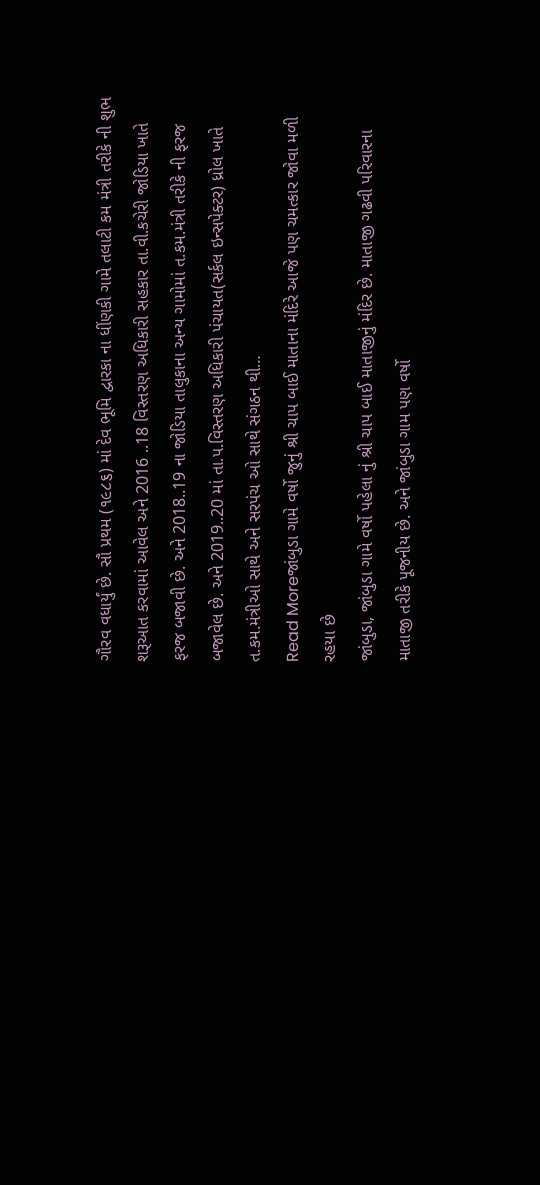ગૌરવ વધાર્યું છે. સૌ પ્રથમ (૧૯૮૬) માં દેવ ભૂમિ દ્વારકા ના ધીંણકી ગામે તલાટી કમ મંત્રી તરીકે ની શુભ શરૂઆત કરવામાં આવેલ અને 2016 ..18 વિસ્તરણ અધિકારી સહકાર તા.વી.કચેરી જોડિયા ખાતે ફરજ બજાવી છે. અને 2018..19 ના જોડિયા તાલુકાના અન્ય ગામોમાં ત.કમ.મંત્રી તરીકે ની ફરજ બજાવેલ છે. અને 2019..20 માં તા.પ.વિસ્તરણ અધિકારી પંચાયત(સર્કલ ઇન્સપેક્ટર) ધ્રોલ ખાતે ત.કમ.મંત્રીઓ સાથે અને સરપંચ ઓ સાથે સંગઠન થી…
Read Moreજાંબુડા ગામે વર્ષો જુનું શ્રી ચાપ બાઈ માતાના મંદિરે આજે પણ ચમત્કાર જોવા મળી રહયા છે
જાંબુડા, જાંબુડા ગામે વર્ષો પહેલા નું શ્રી ચાપ બાઈ માતાજીનું મંદિર છે. માતાજી ગઢવી પરિવારના માતાજી તરીકે પૂજનીય છે. અને જાંબુડા ગામ પણ વર્ષો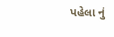પહેલા નું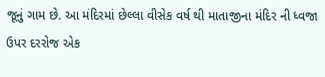જૂનું ગામ છે. આ મંદિરમાં છેલ્લા વીસેક વર્ષ થી માતાજીના મંદિર ની ધ્વજા ઉપર દરરોજ એક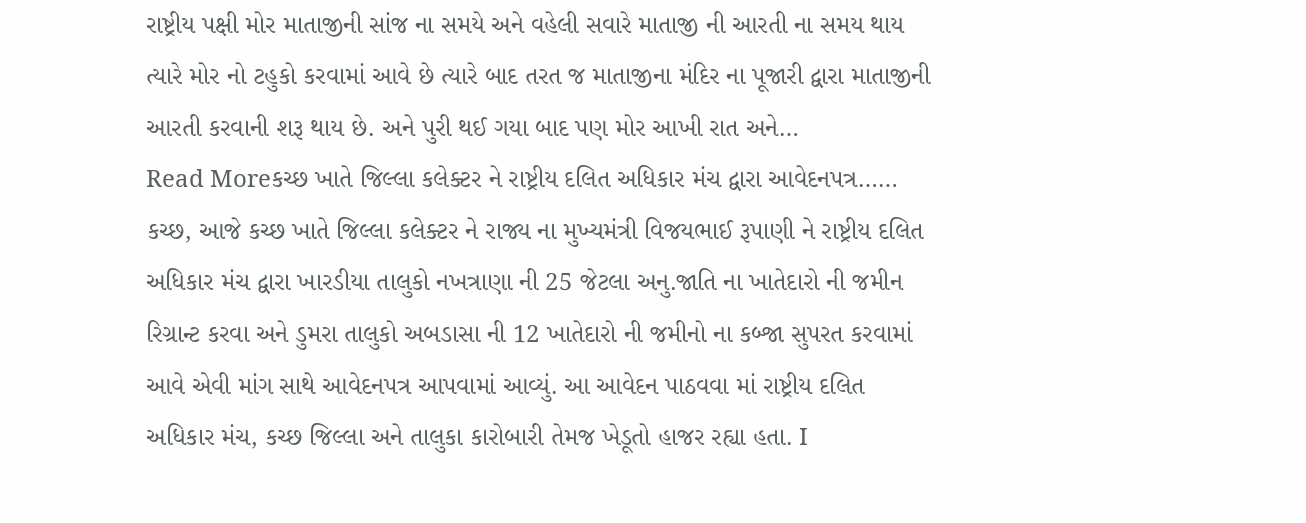રાષ્ટ્રીય પક્ષી મોર માતાજીની સાંજ ના સમયે અને વહેલી સવારે માતાજી ની આરતી ના સમય થાય ત્યારે મોર નો ટહુકો કરવામાં આવે છે ત્યારે બાદ તરત જ માતાજીના મંદિર ના પૂજારી દ્વારા માતાજીની આરતી કરવાની શરૂ થાય છે. અને પુરી થઈ ગયા બાદ પણ મોર આખી રાત અને…
Read Moreકચ્છ ખાતે જિલ્લા કલેક્ટર ને રાષ્ટ્રીય દલિત અધિકાર મંચ દ્વારા આવેદનપત્ર……
કચ્છ, આજે કચ્છ ખાતે જિલ્લા કલેક્ટર ને રાજ્ય ના મુખ્યમંત્રી વિજયભાઈ રૂપાણી ને રાષ્ટ્રીય દલિત અધિકાર મંચ દ્વારા ખારડીયા તાલુકો નખત્રાણા ની 25 જેટલા અનુ.જાતિ ના ખાતેદારો ની જમીન રિગ્રાન્ટ કરવા અને ડુમરા તાલુકો અબડાસા ની 12 ખાતેદારો ની જમીનો ના કબ્જા સુપરત કરવામાં આવે એવી માંગ સાથે આવેદનપત્ર આપવામાં આવ્યું. આ આવેદન પાઠવવા માં રાષ્ટ્રીય દલિત અધિકાર મંચ, કચ્છ જિલ્લા અને તાલુકા કારોબારી તેમજ ખેડૂતો હાજર રહ્યા હતા. I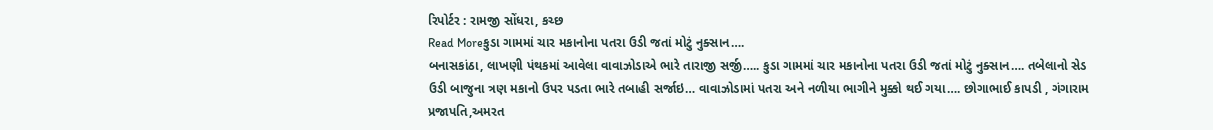રિપોર્ટર : રામજી સોંધરા, કચ્છ
Read Moreકુડા ગામમાં ચાર મકાનોના પતરા ઉડી જતાં મોટું નુક્સાન….
બનાસકાંઠા, લાખણી પંથકમાં આવેલા વાવાઝોડાએ ભારે તારાજી સર્જી….. કુડા ગામમાં ચાર મકાનોના પતરા ઉડી જતાં મોટું નુક્સાન…. તબેલાનો સેડ ઉડી બાજુના ત્રણ મકાનો ઉપર પડતા ભારે તબાહી સર્જાઇ… વાવાઝોડામાં પતરા અને નળીયા ભાગીને મુક્કો થઈ ગયા…. છોગાભાઈ કાપડી , ગંગારામ પ્રજાપતિ,અમરત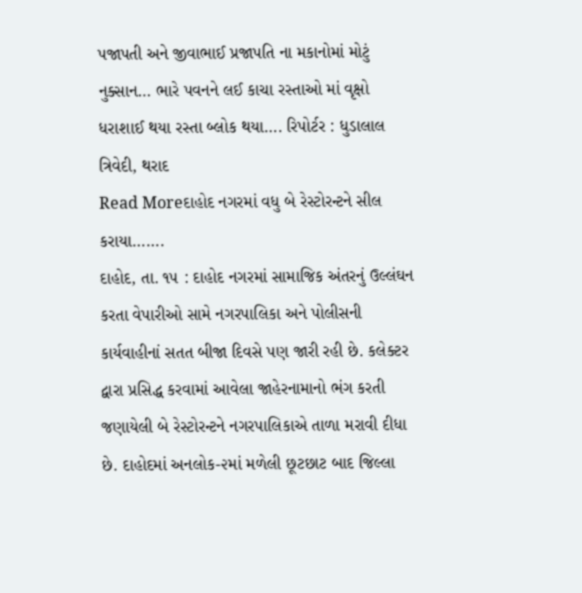પજાપતી અને જીવાભાઈ પ્રજાપતિ ના મકાનોમાં મોટું નુક્સાન… ભારે પવનને લઈ કાચા રસ્તાઓ માં વૃક્ષો ધરાશાઈ થયા રસ્તા બ્લોક થયા…. રિપોર્ટર : ધુડાલાલ ત્રિવેદી, થરાદ
Read Moreદાહોદ નગરમાં વધુ બે રેસ્ટોરન્ટને સીલ કરાયા…….
દાહોદ, તા. ૧૫ : દાહોદ નગરમાં સામાજિક અંતરનું ઉલ્લંઘન કરતા વેપારીઓ સામે નગરપાલિકા અને પોલીસની કાર્યવાહીનાં સતત બીજા દિવસે પણ જારી રહી છે. કલેક્ટર દ્વારા પ્રસિદ્ધ કરવામાં આવેલા જાહેરનામાનો ભંગ કરતી જણાયેલી બે રેસ્ટોરન્ટને નગરપાલિકાએ તાળા મરાવી દીધા છે. દાહોદમાં અનલોક-૨માં મળેલી છૂટછાટ બાદ જિલ્લા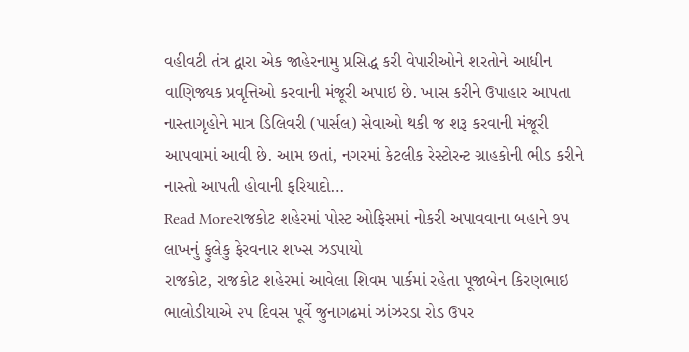વહીવટી તંત્ર દ્વારા એક જાહેરનામુ પ્રસિદ્ધ કરી વેપારીઓને શરતોને આધીન વાણિજ્યક પ્રવૃત્તિઓ કરવાની મંજૂરી અપાઇ છે. ખાસ કરીને ઉપાહાર આપતા નાસ્તાગૃહોને માત્ર ડિલિવરી (પાર્સલ) સેવાઓ થકી જ શરૂ કરવાની મંજૂરી આપવામાં આવી છે. આમ છતાં, નગરમાં કેટલીક રેસ્ટોરન્ટ ગ્રાહકોની ભીડ કરીને નાસ્તો આપતી હોવાની ફરિયાદો…
Read Moreરાજકોટ શહેરમાં પોસ્ટ ઓફિસમાં નોકરી અપાવવાના બહાને ૭૫ લાખનું ફુલેકુ ફેરવનાર શખ્સ ઝડપાયો
રાજકોટ, રાજકોટ શહેરમાં આવેલા શિવમ પાર્કમાં રહેતા પૂજાબેન કિરણભાઇ ભાલોડીયાએ ૨૫ દિવસ પૂર્વે જુનાગઢમાં ઝાંઝરડા રોડ ઉપર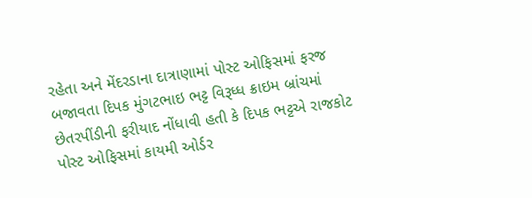રહેતા અને મેંદરડાના દાત્રાણામાં પોસ્ટ ઓફિસમાં ફરજ બજાવતા દિપક મુંગટભાઇ ભટ્ટ વિરૂધ્ધ ક્રાઇમ બ્રાંચમાં છેતરપીંડીની ફરીયાદ નોંધાવી હતી કે દિપક ભટ્ટએ રાજકોટ પોસ્ટ ઓફિસમાં કાયમી ઓર્ડર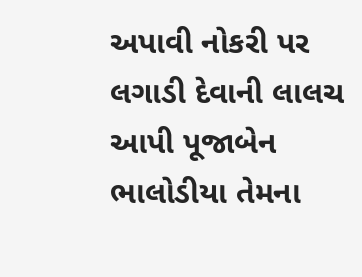અપાવી નોકરી પર લગાડી દેવાની લાલચ આપી પૂજાબેન ભાલોડીયા તેમના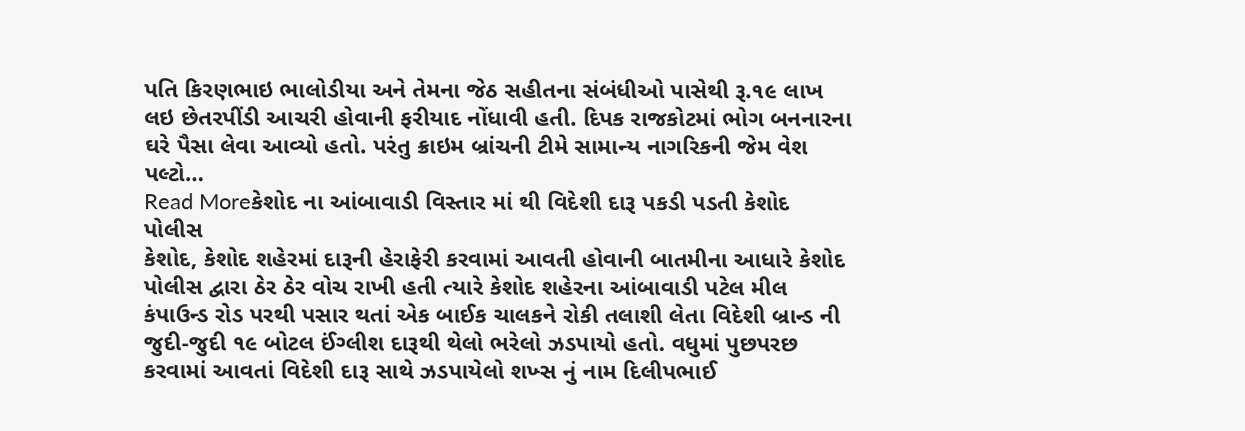પતિ કિરણભાઇ ભાલોડીયા અને તેમના જેઠ સહીતના સંબંધીઓ પાસેથી રૂ.૧૯ લાખ લઇ છેતરપીંડી આચરી હોવાની ફરીયાદ નોંધાવી હતી. દિપક રાજકોટમાં ભોગ બનનારના ઘરે પૈસા લેવા આવ્યો હતો. પરંતુ ક્રાઇમ બ્રાંચની ટીમે સામાન્ય નાગરિકની જેમ વેશ પલ્ટો…
Read Moreકેશોદ ના આંબાવાડી વિસ્તાર માં થી વિદેશી દારૂ પકડી પડતી કેશોદ પોલીસ
કેશોદ, કેશોદ શહેરમાં દારૂની હેરાફેરી કરવામાં આવતી હોવાની બાતમીના આધારે કેશોદ પોલીસ દ્વારા ઠેર ઠેર વોચ રાખી હતી ત્યારે કેશોદ શહેરના આંબાવાડી પટેલ મીલ કંપાઉન્ડ રોડ પરથી પસાર થતાં એક બાઈક ચાલકને રોકી તલાશી લેતા વિદેશી બ્રાન્ડ ની જુદી-જુદી ૧૯ બોટલ ઈંગ્લીશ દારૂથી થેલો ભરેલો ઝડપાયો હતો. વધુમાં પુછપરછ કરવામાં આવતાં વિદેશી દારૂ સાથે ઝડપાયેલો શખ્સ નું નામ દિલીપભાઈ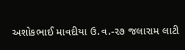અશોકભાઈ માવદીયા ઉ.વ.-૨૭ જલારામ લાટી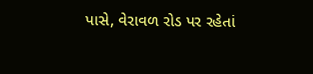પાસે, વેરાવળ રોડ પર રહેતાં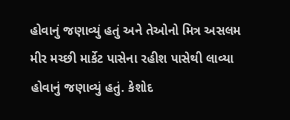હોવાનું જણાવ્યું હતું અને તેઓનો મિત્ર અસલમ મીર મચ્છી માર્કેટ પાસેના રહીશ પાસેથી લાવ્યા હોવાનું જણાવ્યું હતું. કેશોદ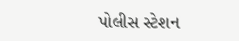પોલીસ સ્ટેશન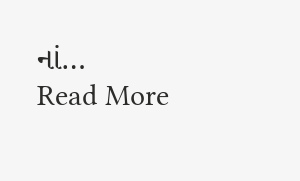નાં…
Read More